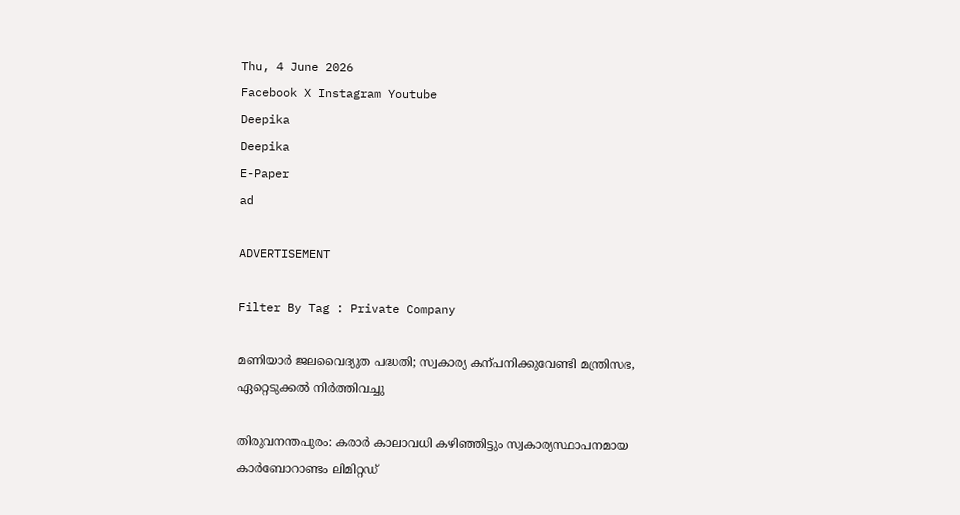Thu, 4 June 2026
Facebook X Instagram Youtube
Deepika
Deepika
E-Paper
ad

ADVERTISEMENT

Filter By Tag : Private Company

മണിയാർ ജലവൈദ്യുത പദ്ധതി; സ്വകാര്യ കന്പനിക്കുവേണ്ടി മന്ത്രിസഭ, ഏറ്റെടുക്കൽ നിർത്തിവച്ചു

തിരുവനന്തപുരം: കരാർ കാലാവധി കഴിഞ്ഞിട്ടും സ്വകാര്യസ്ഥാപനമായ കാർബോറാണ്ടം ലിമിറ്റഡ്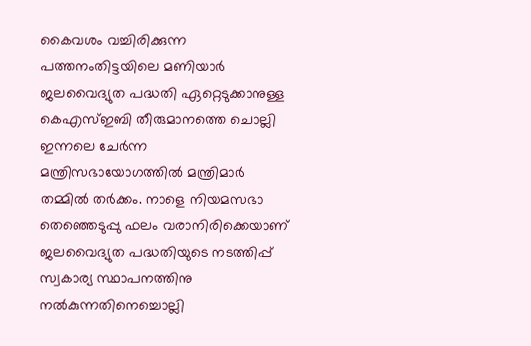കൈവശം വച്ചിരിക്കുന്ന പത്തനംതിട്ടയിലെ മണിയാർ ജലവൈദ്യുത പദ്ധതി ഏറ്റെടുക്കാനുള്ള കെഎസ്ഇബി തീരുമാനത്തെ ചൊല്ലി ഇന്നലെ ചേർന്ന മന്ത്രിസഭായോഗത്തിൽ മന്ത്രിമാർ തമ്മിൽ തർക്കം. നാളെ നിയമസഭാ തെഞ്ഞെടുപ്പു ഫലം വരാനിരിക്കെയാണ് ജലവൈദ്യുത പദ്ധതിയുടെ നടത്തിപ്പ് സ്വകാര്യ സ്ഥാപനത്തിനു നൽകുന്നതിനെച്ചൊല്ലി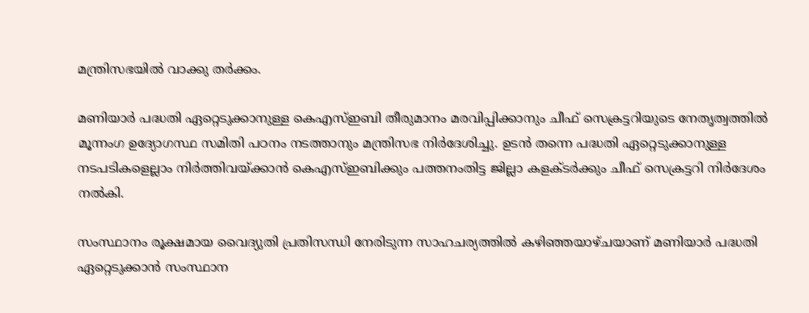മന്ത്രിസഭയിൽ വാക്കു തർക്കം.

മണിയാർ പദ്ധതി ഏറ്റെടുക്കാനുള്ള കെഎസ്ഇബി തീരുമാനം മരവിപ്പിക്കാനും ചീഫ് സെക്രട്ടറിയുടെ നേതൃത്വത്തിൽ മൂന്നംഗ ഉദ്യോഗസ്ഥ സമിതി പഠനം നടത്താനും മന്ത്രിസഭ നിർദേശിച്ചു. ഉടൻ തന്നെ പദ്ധതി ഏറ്റെടുക്കാനുള്ള നടപടികളെല്ലാം നിർത്തിവയ്ക്കാൻ കെഎസ്ഇബിക്കും പത്തനംതിട്ട ജില്ലാ കളക്ടർക്കും ചീഫ് സെക്രട്ടറി നിർദേശം നൽകി.

സംസ്ഥാനം രൂക്ഷമായ വൈദ്യുതി പ്രതിസന്ധി നേരിടുന്ന സാഹചര്യത്തിൽ കഴിഞ്ഞയാഴ്ചയാണ് മണിയാർ പദ്ധതി ഏറ്റെടുക്കാൻ സംസ്ഥാന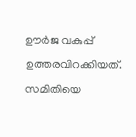ഊർജ വകുപ്പ് ഉത്തരവിറക്കിയത്. സമിതിയെ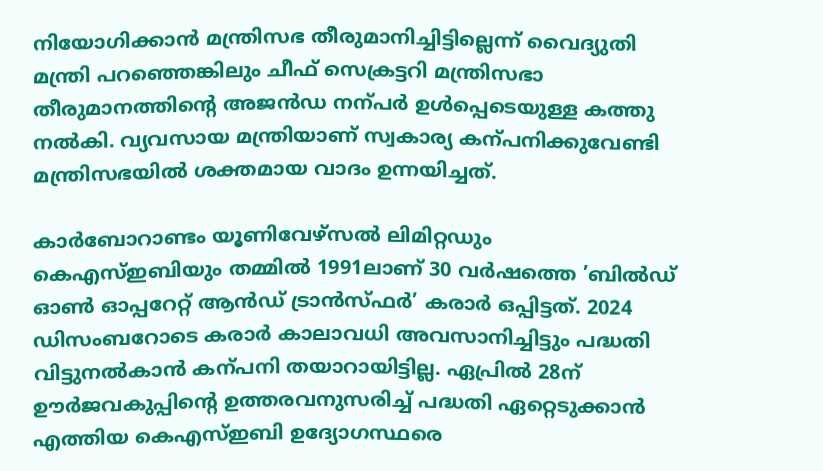നിയോഗിക്കാൻ മന്ത്രിസഭ തീരുമാനിച്ചിട്ടില്ലെന്ന് വൈദ്യുതി മന്ത്രി പറഞ്ഞെങ്കിലും ചീഫ് സെക്രട്ടറി മന്ത്രിസഭാ തീരുമാനത്തിന്‍റെ അജൻഡ നന്പർ ഉൾപ്പെടെയുള്ള കത്തു നൽകി. വ്യവസായ മന്ത്രിയാണ് സ്വകാര്യ കന്പനിക്കുവേണ്ടി മന്ത്രിസഭയിൽ ശക്തമായ വാദം ഉന്നയിച്ചത്.

കാർബോറാണ്ടം യൂണിവേഴ്സൽ ലിമിറ്റഡും കെഎസ്ഇബിയും തമ്മിൽ 1991ലാണ് 30 വർഷത്തെ ’ബിൽഡ് ഓണ്‍ ഓപ്പറേറ്റ് ആൻഡ് ട്രാൻസ്ഫർ’ കരാർ ഒപ്പിട്ടത്. 2024 ഡിസംബറോടെ കരാർ കാലാവധി അവസാനിച്ചിട്ടും പദ്ധതി വിട്ടുനൽകാൻ കന്പനി തയാറായിട്ടില്ല. ഏപ്രിൽ 28ന് ഊർജവകുപ്പിന്‍റെ ഉത്തരവനുസരിച്ച് പദ്ധതി ഏറ്റെടുക്കാൻ എത്തിയ കെഎസ്ഇബി ഉദ്യോഗസ്ഥരെ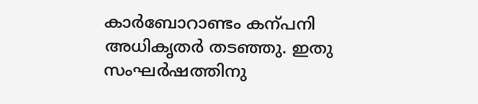കാർബോറാണ്ടം കന്പനി അധികൃതർ തടഞ്ഞു. ഇതു സംഘർഷത്തിനു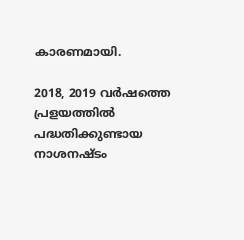കാരണമായി.

2018, 2019 വർഷത്തെ പ്രളയത്തിൽ പദ്ധതിക്കുണ്ടായ നാശനഷ്ടം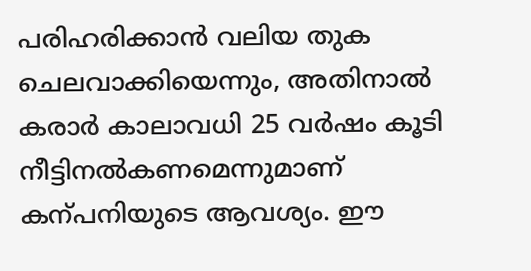പരിഹരിക്കാൻ വലിയ തുക ചെലവാക്കിയെന്നും, അതിനാൽ കരാർ കാലാവധി 25 വർഷം കൂടി നീട്ടിനൽകണമെന്നുമാണ് കന്പനിയുടെ ആവശ്യം. ഈ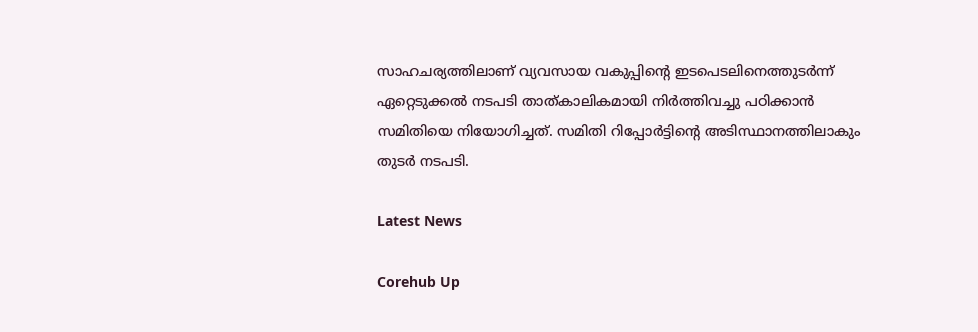സാഹചര്യത്തിലാണ് വ്യവസായ വകുപ്പിന്‍റെ ഇടപെടലിനെത്തുടർന്ന് ഏറ്റെടുക്കൽ നടപടി താത്കാലികമായി നിർത്തിവച്ചു പഠിക്കാൻ സമിതിയെ നിയോഗിച്ചത്. സമിതി റിപ്പോർട്ടിന്‍റെ അടിസ്ഥാനത്തിലാകും തുടർ നടപടി.

Latest News

Corehub Up